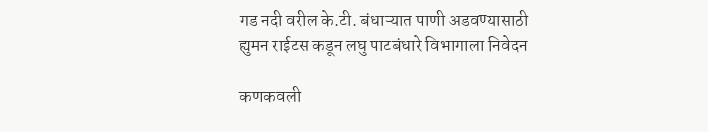गड नदी वरील के.टी. बंधाऱ्यात पाणी अडवण्यासाठी ह्युमन राईटस कडून लघु पाटबंधारे विभागाला निवेदन

कणकवली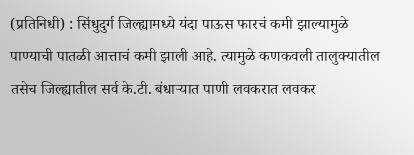(प्रतिनिधी) : सिंधुदुर्ग जिल्ह्यामध्ये यंदा पाऊस फारचं कमी झाल्यामुळे पाण्याची पातळी आत्ताचं कमी झाली आहे. त्यामुळे कणकवली तालुक्यातील तसेच जिल्ह्यातील सर्व के.टी. बंधाऱ्यात पाणी लवकरात लवकर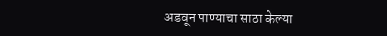अडवून पाण्याचा साठा केल्या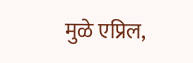मुळे एप्रिल,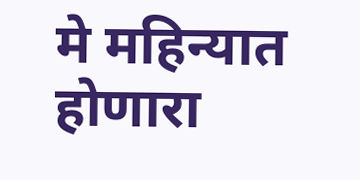मे महिन्यात होणारा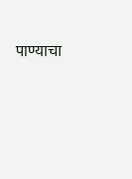पाण्याचा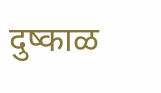दुष्काळ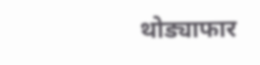थोड्याफार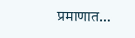प्रमाणात…